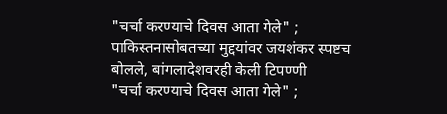"चर्चा करण्याचे दिवस आता गेले" ; पाकिस्तनासोबतच्या मुद्दयांवर जयशंकर स्पष्टच बोलले, बांगलादेशवरही केली टिपण्णी
"चर्चा करण्याचे दिवस आता गेले" ;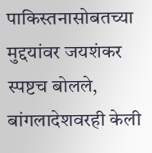पाकिस्तनासोबतच्या मुद्दयांवर जयशंकर स्पष्टच बोलले, बांगलादेशवरही केली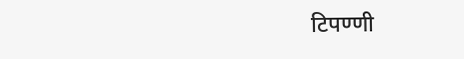टिपण्णी